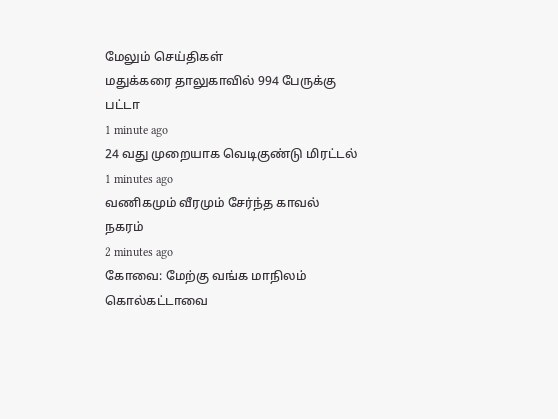மேலும் செய்திகள்
மதுக்கரை தாலுகாவில் 994 பேருக்கு பட்டா
1 minute ago
24 வது முறையாக வெடிகுண்டு மிரட்டல்
1 minutes ago
வணிகமும் வீரமும் சேர்ந்த காவல் நகரம்
2 minutes ago
கோவை: மேற்கு வங்க மாநிலம் கொல்கட்டாவை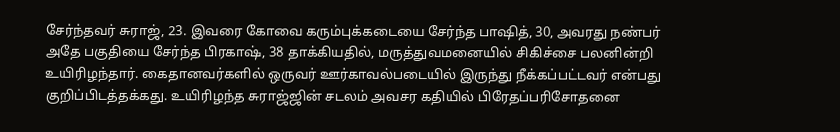சேர்ந்தவர் சுராஜ், 23. இவரை கோவை கரும்புக்கடையை சேர்ந்த பாஷித், 30, அவரது நண்பர் அதே பகுதியை சேர்ந்த பிரகாஷ், 38 தாக்கியதில், மருத்துவமனையில் சிகிச்சை பலனின்றி உயிரிழந்தார். கைதானவர்களில் ஒருவர் ஊர்காவல்படையில் இருந்து நீக்கப்பட்டவர் என்பது குறிப்பிடத்தக்கது. உயிரிழந்த சுராஜ்ஜின் சடலம் அவசர கதியில் பிரேதப்பரிசோதனை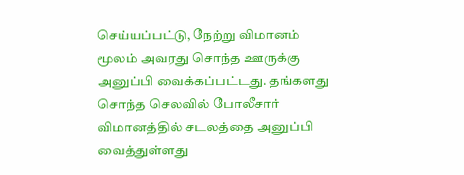செய்யப்பட்டு, நேற்று விமானம் மூலம் அவரது சொந்த ஊருக்கு அனுப்பி வைக்கப்பட்டது. தங்களது சொந்த செலவில் போலீசார் விமானத்தில் சடலத்தை அனுப்பி வைத்துள்ளது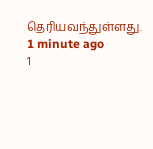தெரியவந்துள்ளது.
1 minute ago
1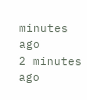minutes ago
2 minutes ago